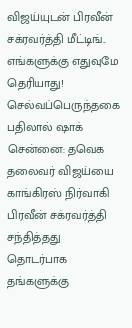விஜய்யுடன் பிரவீன் சக்ரவர்த்தி மீட்டிங்.. எங்களுக்கு எதுவுமே தெரியாது! செல்வப்பெருந்தகை பதிலால் ஷாக்
சென்னை: தவெக தலைவர் விஜய்யை காங்கிரஸ் நிர்வாகி பிரவீன் சக்ரவர்த்தி சந்தித்தது தொடர்பாக தங்களுக்கு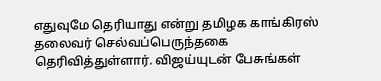எதுவுமே தெரியாது என்று தமிழக காங்கிரஸ் தலைவர் செல்வப்பெருந்தகை தெரிவித்துள்ளார். விஜய்யுடன் பேசுங்கள்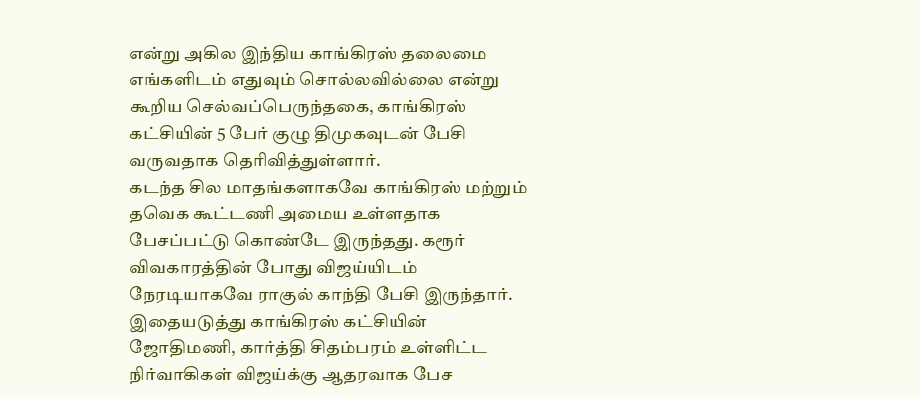என்று அகில இந்திய காங்கிரஸ் தலைமை எங்களிடம் எதுவும் சொல்லவில்லை என்று கூறிய செல்வப்பெருந்தகை, காங்கிரஸ் கட்சியின் 5 பேர் குழு திமுகவுடன் பேசி வருவதாக தெரிவித்துள்ளார்.
கடந்த சில மாதங்களாகவே காங்கிரஸ் மற்றும் தவெக கூட்டணி அமைய உள்ளதாக பேசப்பட்டு கொண்டே இருந்தது. கரூர் விவகாரத்தின் போது விஜய்யிடம் நேரடியாகவே ராகுல் காந்தி பேசி இருந்தார். இதையடுத்து காங்கிரஸ் கட்சியின் ஜோதிமணி, கார்த்தி சிதம்பரம் உள்ளிட்ட நிர்வாகிகள் விஜய்க்கு ஆதரவாக பேச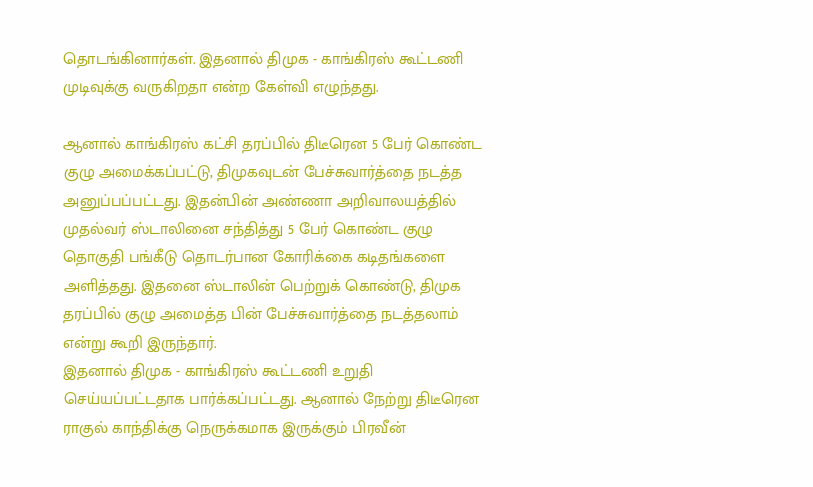தொடங்கினார்கள். இதனால் திமுக - காங்கிரஸ் கூட்டணி முடிவுக்கு வருகிறதா என்ற கேள்வி எழுந்தது.

ஆனால் காங்கிரஸ் கட்சி தரப்பில் திடீரென 5 பேர் கொண்ட குழு அமைக்கப்பட்டு, திமுகவுடன் பேச்சுவார்த்தை நடத்த அனுப்பப்பட்டது. இதன்பின் அண்ணா அறிவாலயத்தில் முதல்வர் ஸ்டாலினை சந்தித்து 5 பேர் கொண்ட குழு தொகுதி பங்கீடு தொடர்பான கோரிக்கை கடிதங்களை அளித்தது. இதனை ஸ்டாலின் பெற்றுக் கொண்டு, திமுக தரப்பில் குழு அமைத்த பின் பேச்சுவார்த்தை நடத்தலாம் என்று கூறி இருந்தார்.
இதனால் திமுக - காங்கிரஸ் கூட்டணி உறுதி செய்யப்பட்டதாக பார்க்கப்பட்டது. ஆனால் நேற்று திடீரென ராகுல் காந்திக்கு நெருக்கமாக இருக்கும் பிரவீன்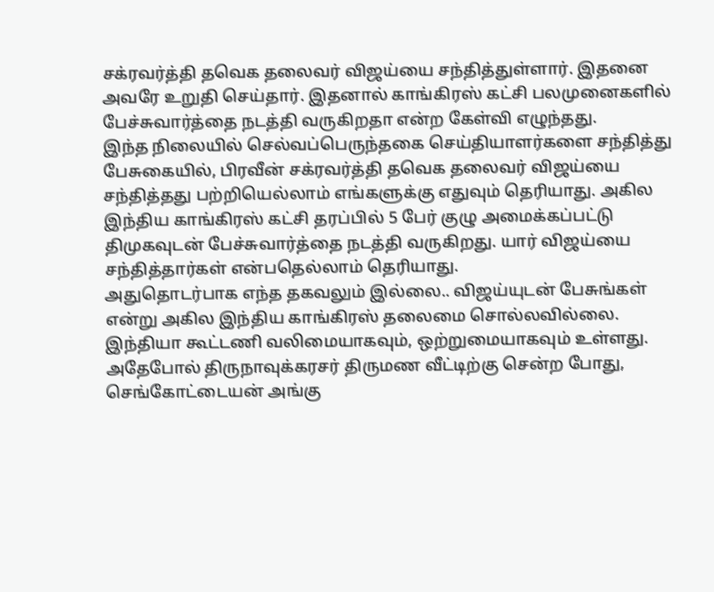சக்ரவர்த்தி தவெக தலைவர் விஜய்யை சந்தித்துள்ளார். இதனை அவரே உறுதி செய்தார். இதனால் காங்கிரஸ் கட்சி பலமுனைகளில் பேச்சுவார்த்தை நடத்தி வருகிறதா என்ற கேள்வி எழுந்தது.
இந்த நிலையில் செல்வப்பெருந்தகை செய்தியாளர்களை சந்தித்து பேசுகையில், பிரவீன் சக்ரவர்த்தி தவெக தலைவர் விஜய்யை சந்தித்தது பற்றியெல்லாம் எங்களுக்கு எதுவும் தெரியாது. அகில இந்திய காங்கிரஸ் கட்சி தரப்பில் 5 பேர் குழு அமைக்கப்பட்டு திமுகவுடன் பேச்சுவார்த்தை நடத்தி வருகிறது. யார் விஜய்யை சந்தித்தார்கள் என்பதெல்லாம் தெரியாது.
அதுதொடர்பாக எந்த தகவலும் இல்லை.. விஜய்யுடன் பேசுங்கள் என்று அகில இந்திய காங்கிரஸ் தலைமை சொல்லவில்லை. இந்தியா கூட்டணி வலிமையாகவும், ஒற்றுமையாகவும் உள்ளது. அதேபோல் திருநாவுக்கரசர் திருமண வீட்டிற்கு சென்ற போது, செங்கோட்டையன் அங்கு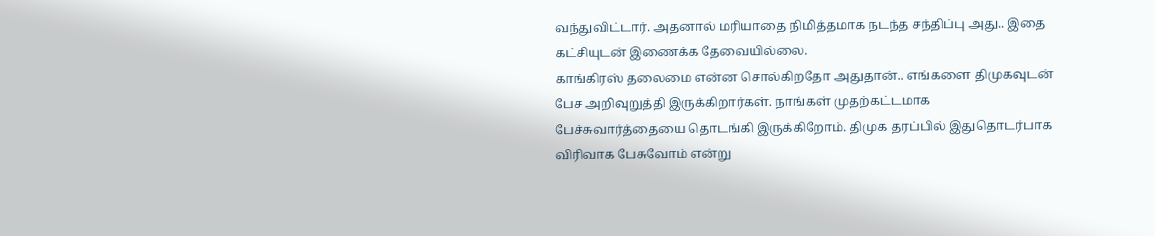வந்துவிட்டார். அதனால் மரியாதை நிமித்தமாக நடந்த சந்திப்பு அது.. இதை கட்சியுடன் இணைக்க தேவையில்லை.
காங்கிரஸ் தலைமை என்ன சொல்கிறதோ அதுதான்.. எங்களை திமுகவுடன் பேச அறிவுறுத்தி இருக்கிறார்கள். நாங்கள் முதற்கட்டமாக பேச்சுவார்த்தையை தொடங்கி இருக்கிறோம். திமுக தரப்பில் இதுதொடர்பாக விரிவாக பேசுவோம் என்று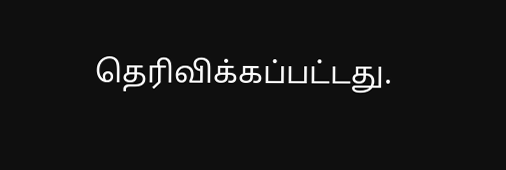தெரிவிக்கப்பட்டது.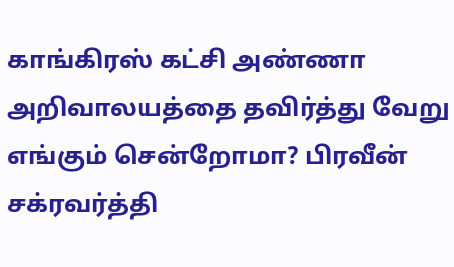காங்கிரஸ் கட்சி அண்ணா அறிவாலயத்தை தவிர்த்து வேறு எங்கும் சென்றோமா? பிரவீன் சக்ரவர்த்தி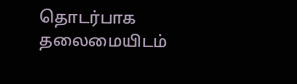தொடர்பாக தலைமையிடம்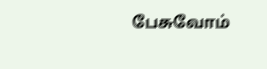பேசுவோம்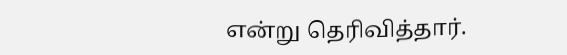என்று தெரிவித்தார்.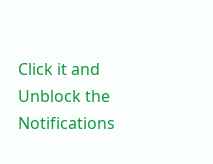Click it and Unblock the Notifications